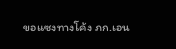ขอแซงทางโค้ง ภก.เอน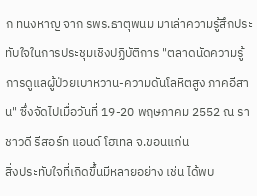ก ทนงหาญ จาก รพร.ธาตุพนม มาเล่าความรู้สึกประทับใจในการประชุมเชิงปฏิบัติการ "ตลาดนัดความรู้การดูแลผู้ป่วยเบาหวาน-ความดันโลหิตสูง ภาคอีสาน" ซึ่งจัดไปเมื่อวันที่ 19-20 พฤษภาคม 2552 ณ ราชาวดี รีสอร์ท แอนด์ โฮเทล จ.ขอนแก่น
สิ่งประทับใจที่เกิดขึ้นมีหลายอย่าง เช่น ได้พบ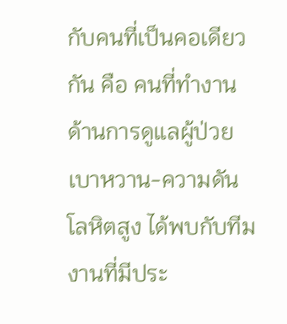กับคนที่เป็นคอเดียวกัน คือ คนที่ทำงานด้านการดูแลผู้ป่วยเบาหวาน-ความดันโลหิตสูง ได้พบกับทีมงานที่มีประ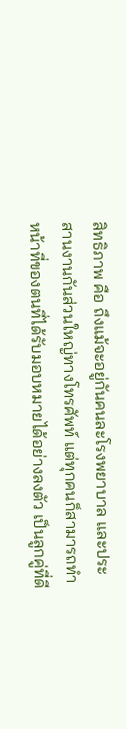สิทธิภาพ คือ ถึงแม้จะอยู่กันคนละโรงพยาบาล และประสานงานกันส่วนใหญ่ทางโทรศัพท์ แต่ทุกคนก็สามารถทำหน้าที่ของตนที่ได้รับมอบหมายได้อย่างลงตัว เป็นลูกคู่ที่ดี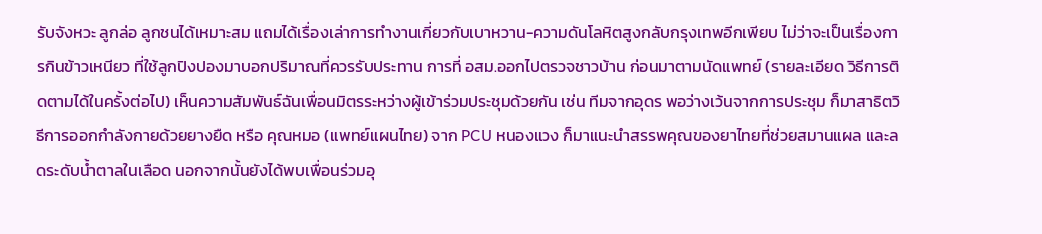รับจังหวะ ลูกล่อ ลูกชนได้เหมาะสม แถมได้เรื่องเล่าการทำงานเกี่ยวกับเบาหวาน-ความดันโลหิตสูงกลับกรุงเทพอีกเพียบ ไม่ว่าจะเป็นเรื่องการกินข้าวเหนียว ที่ใช้ลูกปิงปองมาบอกปริมาณที่ควรรับประทาน การที่ อสม.ออกไปตรวจชาวบ้าน ก่อนมาตามนัดแพทย์ (รายละเอียด วิธีการติดตามได้ในครั้งต่อไป) เห็นความสัมพันธ์ฉันเพื่อนมิตรระหว่างผู้เข้าร่วมประชุมด้วยกัน เช่น ทีมจากอุดร พอว่างเว้นจากการประชุม ก็มาสาธิตวิธีการออกกำลังกายด้วยยางยืด หรือ คุณหมอ (แพทย์แผนไทย) จาก PCU หนองแวง ก็มาแนะนำสรรพคุณของยาไทยที่ช่วยสมานแผล และลดระดับน้ำตาลในเลือด นอกจากนั้นยังได้พบเพื่อนร่วมอุ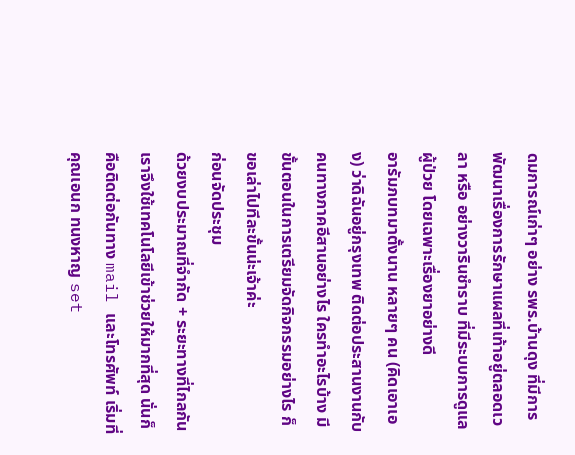ดมการณ์เก่าๆ อย่าง รพร.บ้านดุง ที่มีการพัฒนาเรื่องการรักษาแผลที่เท้าอยู่ตลอดเวลา หรือ อย่างวารินชำราบ ที่มีระบบการดูแลผู้ป่วย โดยเฉพาะเรื่องยาอย่างดี
อารัมภบทมาตั้งนาน หลายๆ คน (คิดเอาเอง) ว่าดิฉันอยู่กรุงเทพ ติดต่อประสานงานกับคนทางภาคอีสานอย่างไร ใครทำอะไรบ้าง มีขั้นตอนในการเตรียมจัดกิจกรรมอย่างไร ก็ขอเล่าไปทีละขั้นน่ะเจ้าค่ะ
ก่อนจัดประชุม
ด้วยงบประมาณที่จำกัด + ระยะทางที่ไกลกัน เราจึงใช้เทคโนโลยีเข้าช่วยให้มากที่สุด นั่นก็คือติดต่อกันทาง mail และโทรศัพท์ เริ่มที่คุณเอนก ทนงหาญ set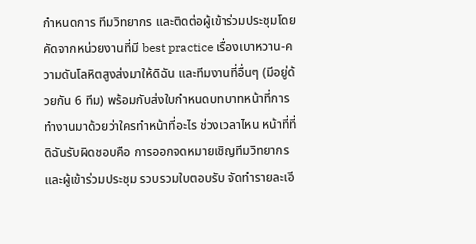กำหนดการ ทีมวิทยากร และติดต่อผู้เข้าร่วมประชุมโดยคัดจากหน่วยงานที่มี best practice เรื่องเบาหวาน-ความดันโลหิตสูงส่งมาให้ดิฉัน และทีมงานที่อื่นๆ (มีอยู่ด้วยกัน 6 ทีม) พร้อมกับส่งใบกำหนดบทบาทหน้าที่การทำงานมาด้วยว่าใครทำหน้าที่อะไร ช่วงเวลาไหน หน้าที่ที่ดิฉันรับผิดชอบคือ การออกจดหมายเชิญทีมวิทยากร และผู้เข้าร่วมประชุม รวบรวมใบตอบรับ จัดทำรายละเอี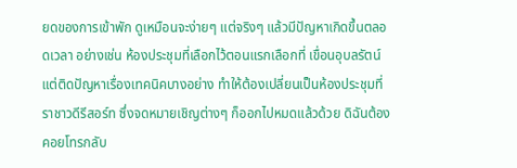ยดของการเข้าพัก ดูเหมือนจะง่ายๆ แต่จริงๆ แล้วมีปัญหาเกิดขึ้นตลอดเวลา อย่างเช่น ห้องประชุมที่เลือกไว้ตอนแรกเลือกที่ เขื่อนอุบลรัตน์ แต่ติดปัญหาเรื่องเทคนิคบางอย่าง ทำให้ต้องเปลี่ยนเป็นห้องประชุมที่ราชาวดีรีสอร์ท ซึ่งจดหมายเชิญต่างๆ ก็ออกไปหมดแล้วด้วย ดิฉันต้องคอยโทรกลับ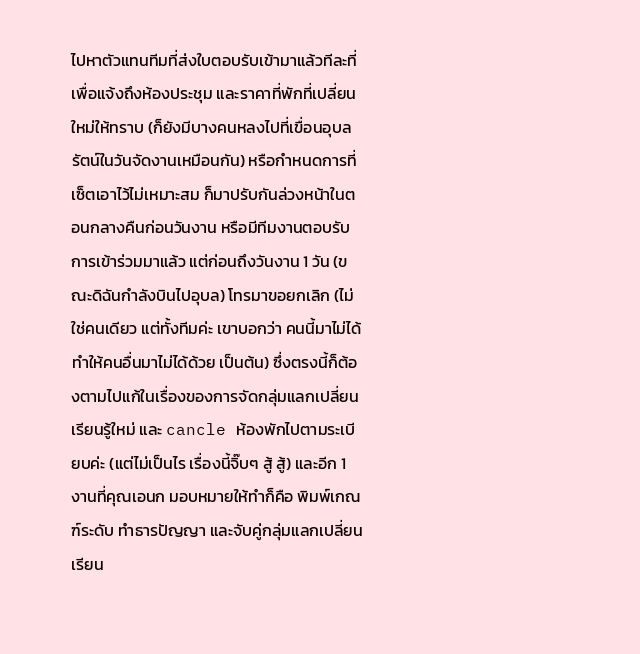ไปหาตัวแทนทีมที่ส่งใบตอบรับเข้ามาแล้วทีละที่ เพื่อแจ้งถึงห้องประชุม และราคาที่พักที่เปลี่ยนใหม่ให้ทราบ (ก็ยังมีบางคนหลงไปที่เขื่อนอุบลรัตน์ในวันจัดงานเหมือนกัน) หรือกำหนดการที่เซ็ตเอาไว้ไม่เหมาะสม ก็มาปรับกันล่วงหน้าในตอนกลางคืนก่อนวันงาน หรือมีทีมงานตอบรับการเข้าร่วมมาแล้ว แต่ก่อนถึงวันงาน 1 วัน (ขณะดิฉันกำลังบินไปอุบล) โทรมาขอยกเลิก (ไม่ใช่คนเดียว แต่ทั้งทีมค่ะ เขาบอกว่า คนนี้มาไม่ได้ ทำให้คนอื่นมาไม่ได้ด้วย เป็นต้น) ซึ่งตรงนี้ก็ต้องตามไปแก้ในเรื่องของการจัดกลุ่มแลกเปลี่ยนเรียนรู้ใหม่ และ cancle ห้องพักไปตามระเบียบค่ะ (แต่ไม่เป็นไร เรื่องนี้จิ๊บๆ สู้ สู้) และอีก 1 งานที่คุณเอนก มอบหมายให้ทำก็คือ พิมพ์เกณฑ์ระดับ ทำธารปัญญา และจับคู่กลุ่มแลกเปลี่ยนเรียน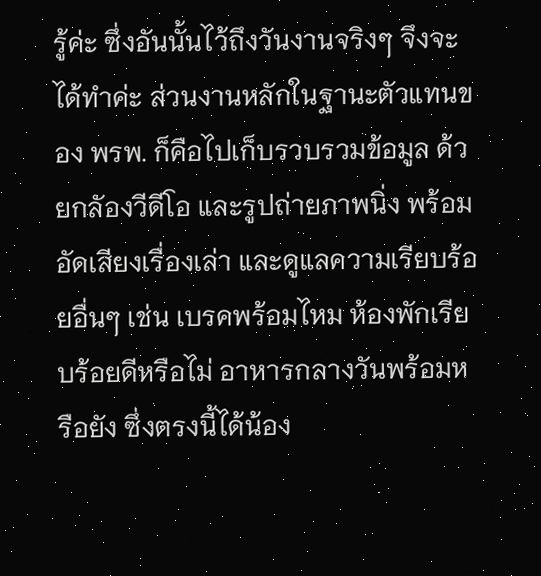รู้ค่ะ ซึ่งอันนั้นไว้ถึงวันงานจริงๆ จึงจะได้ทำค่ะ ส่วนงานหลักในฐานะตัวแทนของ พรพ. ก็คือไปเก็บรวบรวมข้อมูล ด้วยกลัองวีดีโอ และรูปถ่ายภาพนิ่ง พร้อมอัดเสียงเรื่องเล่า และดูแลความเรียบร้อยอื่นๆ เช่น เบรคพร้อมไหม ห้องพักเรียบร้อยดีหรือไม่ อาหารกลางวันพร้อมหรือยัง ซึ่งตรงนี้ได้น้อง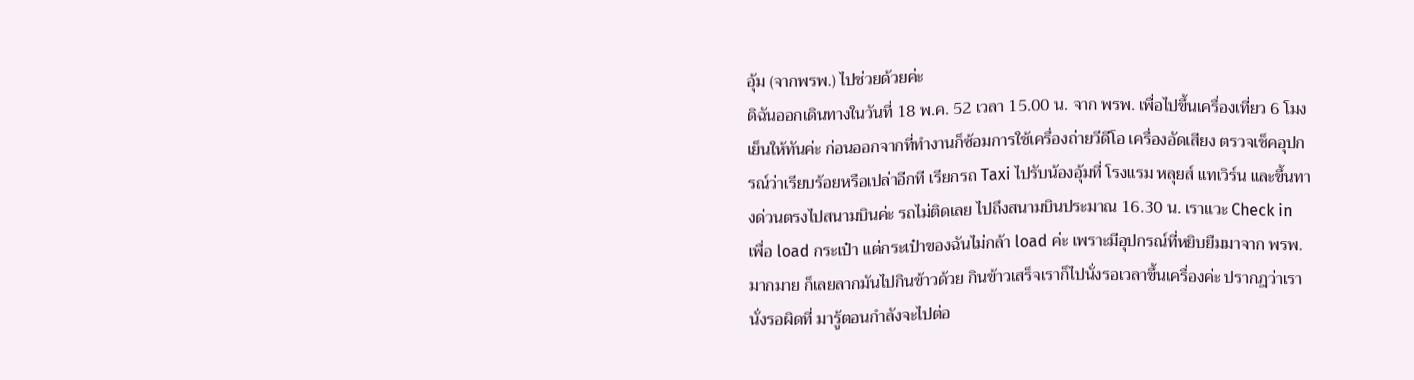อุ้ม (จากพรพ.) ไปช่วยด้วยค่ะ
ดิฉันออกเดินทางในวันที่ 18 พ.ค. 52 เวลา 15.00 น. จาก พรพ. เพื่อไปขึ้นเครื่องเที่ยว 6 โมงเย็นให้ทันค่ะ ก่อนออกจากที่ทำงานก็ซ้อมการใช้เครื่องถ่ายวีดีโอ เครื่องอัดเสียง ตรวจเช็คอุปกรณ์ว่าเรียบร้อยหรือเปล่าอีกที เรียกรถ Taxi ไปรับน้องอุ้มที่ โรงแรม หลุยส์ แทเวิร์น และขึ้นทางด่วนตรงไปสนามบินค่ะ รถไม่ติดเลย ไปถึงสนามบินประมาณ 16.30 น. เราแวะ Check in เพื่อ load กระเป๋า แต่กระเป๋าของฉันไม่กล้า load ค่ะ เพราะมีอุปกรณ์ที่หยิบยืมมาจาก พรพ.มากมาย ก็เลยลากมันไปกินข้าวด้วย กินข้าวเสร็จเราก็ไปนั่งรอเวลาขึ้นเครื่องค่ะ ปรากฎว่าเรานั่งรอผิดที่ มารู้ตอนกำลังจะไปต่อ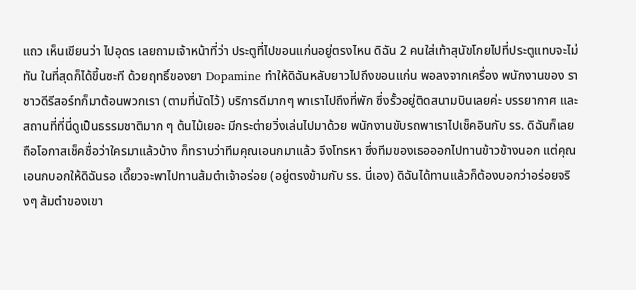แถว เห็นเขียนว่า ไปอุดร เลยถามเจ้าหน้าที่ว่า ประตูที่ไปขอนแก่นอยู่ตรงไหน ดิฉัน 2 คนใส่เท้าสุนัขโกยไปที่ประตูแทบจะไม่ทัน ในที่สุดก็ได้ขึ้นซะที ด้วยฤทธิ์ของยา Dopamine ทำให้ดิฉันหลับยาวไปถึงขอนแก่น พอลงจากเครื่อง พนักงานของ ราชาวดีรีสอร์ทก็มาต้อนพวกเรา (ตามที่นัดไว้) บริการดีมากๆ พาเราไปถึงที่พัก ซึ่งรั้วอยู่ติดสนามบินเลยค่ะ บรรยากาศ และสถานที่ที่นี่ดูเป็นธรรมชาติมาก ๆ ต้นไม้เยอะ มีกระต่ายวิ่งเล่นไปมาด้วย พนักงานขับรถพาเราไปเช็คอินกับ รร. ดิฉันก็เลยถือโอกาสเช็คชื่อว่าใครมาแล้วบ้าง ก็ทราบว่าทีมคุณเอนกมาแล้ว จึงโทรหา ซึ่งทีมของเธอออกไปทานข้าวข้างนอก แต่คุณเอนกบอกให้ดิฉันรอ เดี๊ยวจะพาไปทานส้มตำเจ้าอร่อย (อยู่ตรงข้ามกับ รร. นี่เอง) ดิฉันได้ทานแล้วก็ต้องบอกว่าอร่อยจริงๆ ส้มตำของเขา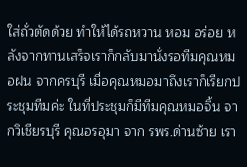ใส่ถั่วตัดด้วย ทำให้ได้รถหวาน หอม อร่อย หลังจากทานเสร็จเราก็กลับมานั่งรอทีมคุณหมอฝน จากครบุรี เมื่อคุณหมอมาถึงเราก็เรียกประชุมทีมค่ะ ในที่ประชุมก็มีทีมคุณหมอจิ้น จากวิเชียรบุรี คุณอรอุมา จาก รพร.ด่านซ้าย เรา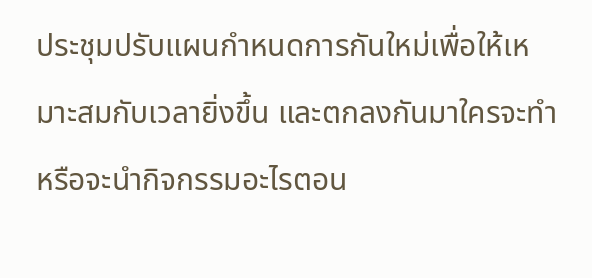ประชุมปรับแผนกำหนดการกันใหม่เพื่อให้เหมาะสมกับเวลายิ่งขึ้น และตกลงกันมาใครจะทำ หรือจะนำกิจกรรมอะไรตอน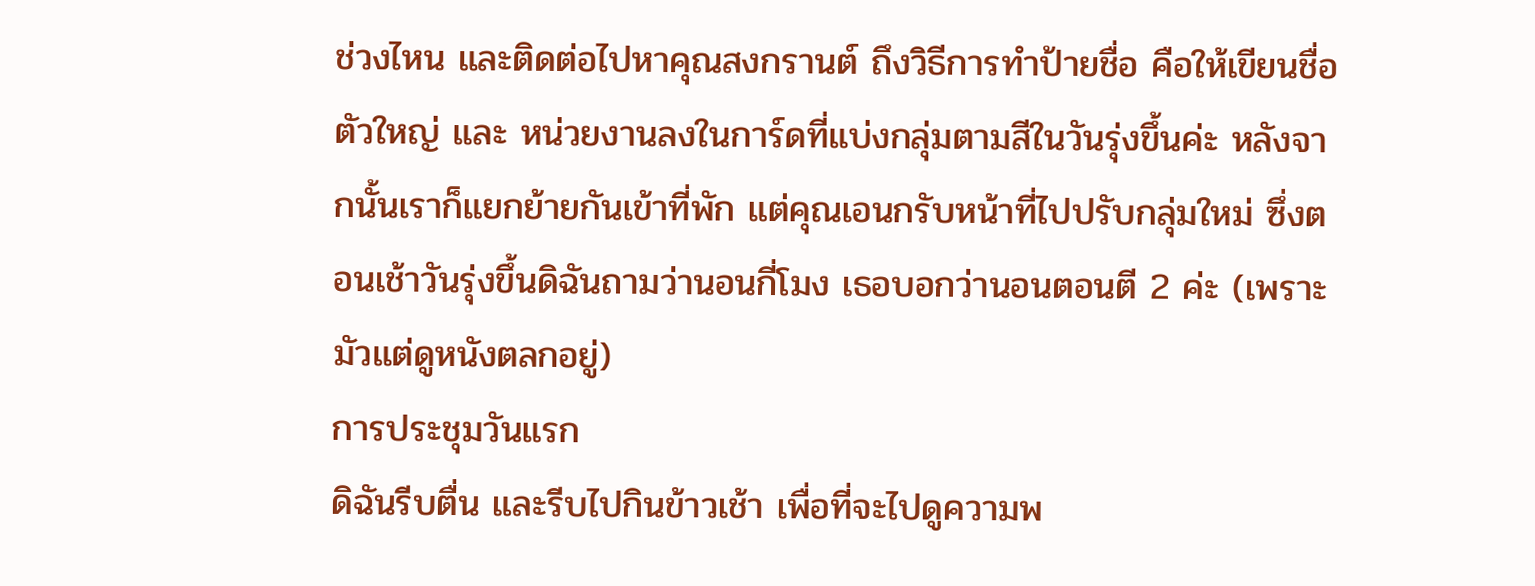ช่วงไหน และติดต่อไปหาคุณสงกรานต์ ถึงวิธีการทำป้ายชื่อ คือให้เขียนชื่อตัวใหญ่ และ หน่วยงานลงในการ์ดที่แบ่งกลุ่มตามสีในวันรุ่งขึ้นค่ะ หลังจากนั้นเราก็แยกย้ายกันเข้าที่พัก แต่คุณเอนกรับหน้าที่ไปปรับกลุ่มใหม่ ซึ่งตอนเช้าวันรุ่งขึ้นดิฉันถามว่านอนกี่โมง เธอบอกว่านอนตอนตี 2 ค่ะ (เพราะมัวแต่ดูหนังตลกอยู่)
การประชุมวันแรก
ดิฉันรีบตื่น และรีบไปกินข้าวเช้า เพื่อที่จะไปดูความพ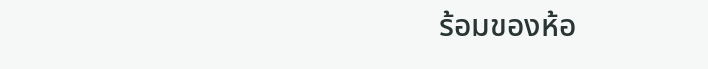ร้อมของห้อ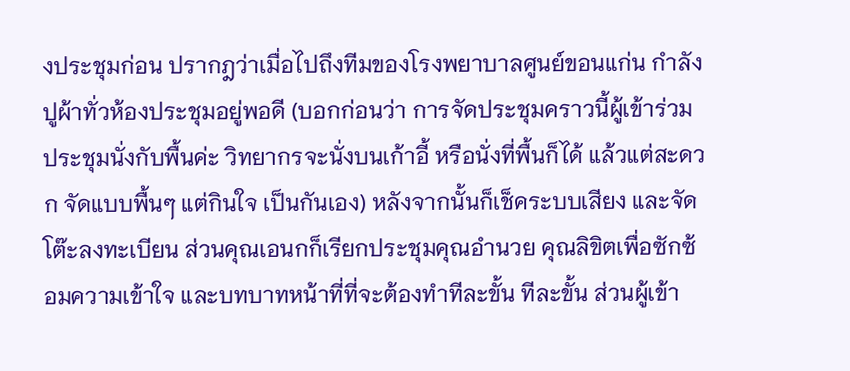งประชุมก่อน ปรากฎว่าเมื่อไปถึงทีมของโรงพยาบาลศูนย์ขอนแก่น กำลังปูผ้าทั่วห้องประชุมอยู่พอดี (บอกก่อนว่า การจัดประชุมคราวนี้ผู้เข้าร่วมประชุมนั่งกับพื้นค่ะ วิทยากรจะนั่งบนเก้าอี้ หรือนั่งที่พื้นก็ได้ แล้วแต่สะดวก จัดแบบพื้นๆ แต่กินใจ เป็นกันเอง) หลังจากนั้นก็เช็คระบบเสียง และจัดโต๊ะลงทะเบียน ส่วนคุณเอนกก็เรียกประชุมคุณอำนวย คุณลิขิตเพื่อซักซ้อมความเข้าใจ และบทบาทหน้าที่ที่จะต้องทำทีละขั้น ทีละขั้น ส่วนผู้เข้า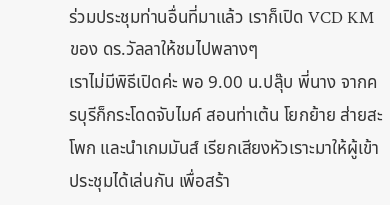ร่วมประชุมท่านอื่นที่มาแล้ว เราก็เปิด VCD KM ของ ดร.วัลลาให้ชมไปพลางๆ
เราไม่มีพิธีเปิดค่ะ พอ 9.00 น.ปลุ๊บ พี่นาง จากครบุรีก็กระโดดจับไมค์ สอนท่าเต้น โยกย้าย ส่ายสะโพก และนำเกมมันส์ เรียกเสียงหัวเราะมาให้ผู้เข้าประชุมได้เล่นกัน เพื่อสร้า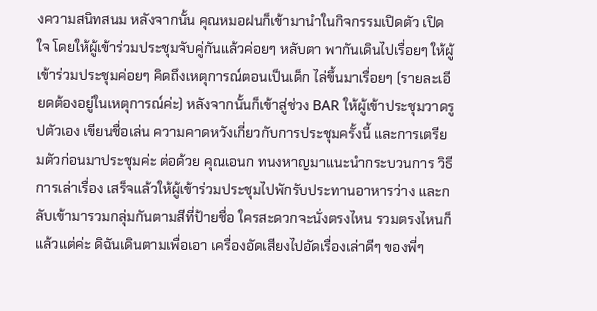งความสนิทสนม หลังจากนั้น คุณหมอฝนก็เข้ามานำในกิจกรรมเปิดตัว เปิดใจ โดยให้ผู้เข้าร่วมประชุมจับคู่กันแล้วค่อยๆ หลับตา พากันเดินไปเรื่อยๆ ให้ผู้เข้าร่วมประชุมค่อยๆ คิดถึงเหตุการณ์ตอนเป็นเด็ก ไล่ขึ้นมาเรื่อยๆ (รายละเอียดต้องอยู่ในเหตุการณ์ค่ะ) หลังจากนั้นก็เข้าสู่ช่วง BAR ให้ผู้เข้าประชุมวาดรูปตัวเอง เขียนชื่อเล่น ความคาดหวังเกี่ยวกับการประชุมครั้งนี้ และการเตรียมตัวก่อนมาประชุมค่ะ ต่อด้วย คุณเอนก ทนงหาญมาแนะนำกระบวนการ วิธีการเล่าเรื่อง เสร็จแล้วให้ผู้เข้าร่วมประชุมไปพักรับประทานอาหารว่าง และกลับเข้ามารวมกลุ่มกันตามสีที่ป้ายชื่อ ใครสะดวกจะนั่งตรงไหน รวมตรงไหนก็แล้วแต่ค่ะ ดิฉันเดินตามเพื่อเอา เครื่องอัดเสียงไปอัดเรื่องเล่าดีๆ ของพี่ๆ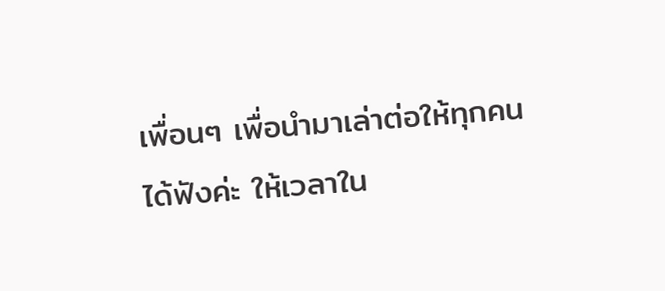เพื่อนๆ เพื่อนำมาเล่าต่อให้ทุกคนได้ฟังค่ะ ให้เวลาใน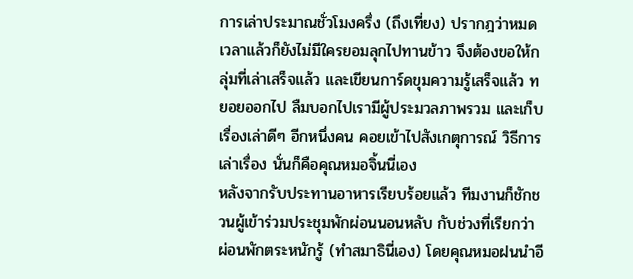การเล่าประมาณชั่วโมงครึ่ง (ถึงเที่ยง) ปรากฎว่าหมดเวลาแล้วก็ยังไม่มีใครยอมลุกไปทานข้าว จึงต้องขอให้กลุ่มที่เล่าเสร็จแล้ว และเขียนการ์ดขุมความรู้เสร็จแล้ว ทยอยออกไป ลืมบอกไปเรามีผู้ประมวลภาพรวม และเก็บเรื่องเล่าดีๆ อีกหนึ่งคน คอยเข้าไปสังเกตุการณ์ วิธีการเล่าเรื่อง นั่นก็คือคุณหมอจิ้นนี่เอง
หลังจากรับประทานอาหารเรียบร้อยแล้ว ทีมงานก็ชักชวนผู้เข้าร่วมประชุมพักผ่อนนอนหลับ กับช่วงที่เรียกว่า ผ่อนพักตระหนักรู้ (ทำสมาธินี่เอง) โดยคุณหมอฝนนำอี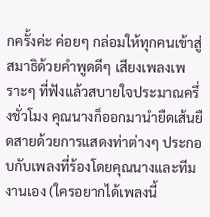กครั้งค่ะ ค่อยๆ กล่อมให้ทุกคนเข้าสู่สมาธิด้วยคำพูดดีๆ เสียงเพลงเพราะๆ ที่ฟังแล้วสบายใจประมาณครึ่งชั่วโมง คุณนางก็ออกมานำยืดเส้นยืดสายด้วยการแสดงท่าต่างๆ ประกอบกับเพลงที่ร้องโดยคุณนางและทีมงานเอง (ใครอยากได้เพลงนี้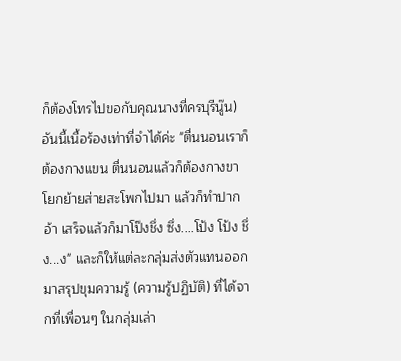ก็ต้องโทรไปขอกับคุณนางที่ครบุรีนู๊น)
อันนี้เนื้อร้องเท่าที่จำได้ค่ะ "ตื่นนอนเราก็ต้องกางแขน ตื่นนอนแล้วก็ต้องกางขา โยกย้ายส่ายสะโพกไปมา แล้วก็ทำปากอ้า เสร็จแล้วก็มาโป๊งชึ่ง ซึ่ง....โป้ง โป้ง ชึ่ง...ง" และก็ให้แต่ละกลุ่มส่งตัวแทนออกมาสรุปขุมความรู้ (ความรู้ปฏิบัติ) ที่ได้จากที่เพื่อนๆ ในกลุ่มเล่า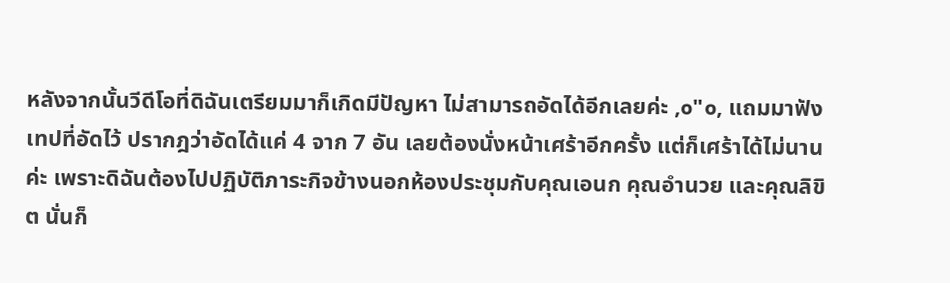หลังจากนั้นวีดีโอที่ดิฉันเตรียมมาก็เกิดมีปัญหา ไม่สามารถอัดได้อีกเลยค่ะ ,๐"๐, แถมมาฟังเทปที่อัดไว้ ปรากฎว่าอัดได้แค่ 4 จาก 7 อัน เลยต้องนั่งหน้าเศร้าอีกครั้ง แต่ก็เศร้าได้ไม่นานค่ะ เพราะดิฉันต้องไปปฏิบัติภาระกิจข้างนอกห้องประชุมกับคุณเอนก คุณอำนวย และคุณลิขิต นั่นก็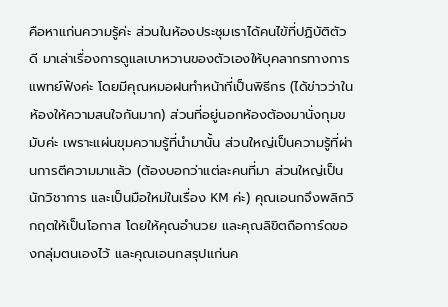คือหาแก่นความรู้ค่ะ ส่วนในห้องประชุมเราได้คนไข้ที่ปฏิบัติตัวดี มาเล่าเรื่องการดูแลเบาหวานของตัวเองให้บุคลากรทางการแพทย์ฟังค่ะ โดยมีคุณหมอฝนทำหน้าที่เป็นพิธีกร (ได้ข่าวว่าในห้องให้ความสนใจกันมาก) ส่วนที่อยู่นอกห้องต้องมานั่งกุมขมับค่ะ เพราะแผ่นขุมความรู้ที่นำมานั้น ส่วนใหญ่เป็นความรู้ที่ผ่านการตีความมาแล้ว (ต้องบอกว่าแต่ละคนที่มา ส่วนใหญ่เป็นนักวิชาการ และเป็นมือใหม่ในเรื่อง KM ค่ะ) คุณเอนกจึงพลิกวิกฤตให้เป็นโอกาส โดยให้คุณอำนวย และคุณลิขิตถือการ์ดของกลุ่มตนเองไว้ และคุณเอนกสรุปแก่นค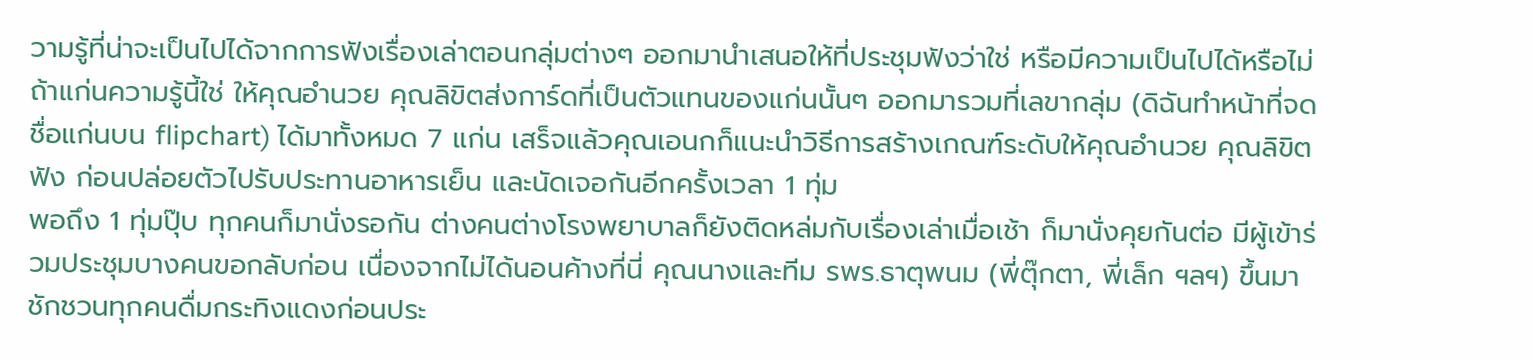วามรู้ที่น่าจะเป็นไปได้จากการฟังเรื่องเล่าตอนกลุ่มต่างๆ ออกมานำเสนอให้ที่ประชุมฟังว่าใช่ หรือมีความเป็นไปได้หรือไม่ ถ้าแก่นความรู้นี้ใช่ ให้คุณอำนวย คุณลิขิตส่งการ์ดที่เป็นตัวแทนของแก่นนั้นๆ ออกมารวมที่เลขากลุ่ม (ดิฉันทำหน้าที่จดชื่อแก่นบน flipchart) ได้มาทั้งหมด 7 แก่น เสร็จแล้วคุณเอนกก็แนะนำวิธีการสร้างเกณฑ์ระดับให้คุณอำนวย คุณลิขิตฟัง ก่อนปล่อยตัวไปรับประทานอาหารเย็น และนัดเจอกันอีกครั้งเวลา 1 ทุ่ม
พอถึง 1 ทุ่มปุ๊บ ทุกคนก็มานั่งรอกัน ต่างคนต่างโรงพยาบาลก็ยังติดหล่มกับเรื่องเล่าเมื่อเช้า ก็มานั่งคุยกันต่อ มีผู้เข้าร่วมประชุมบางคนขอกลับก่อน เนื่องจากไม่ได้นอนค้างที่นี่ คุณนางและทีม รพร.ธาตุพนม (พี่ตุ๊กตา, พี่เล็ก ฯลฯ) ขึ้นมาชักชวนทุกคนดื่มกระทิงแดงก่อนประ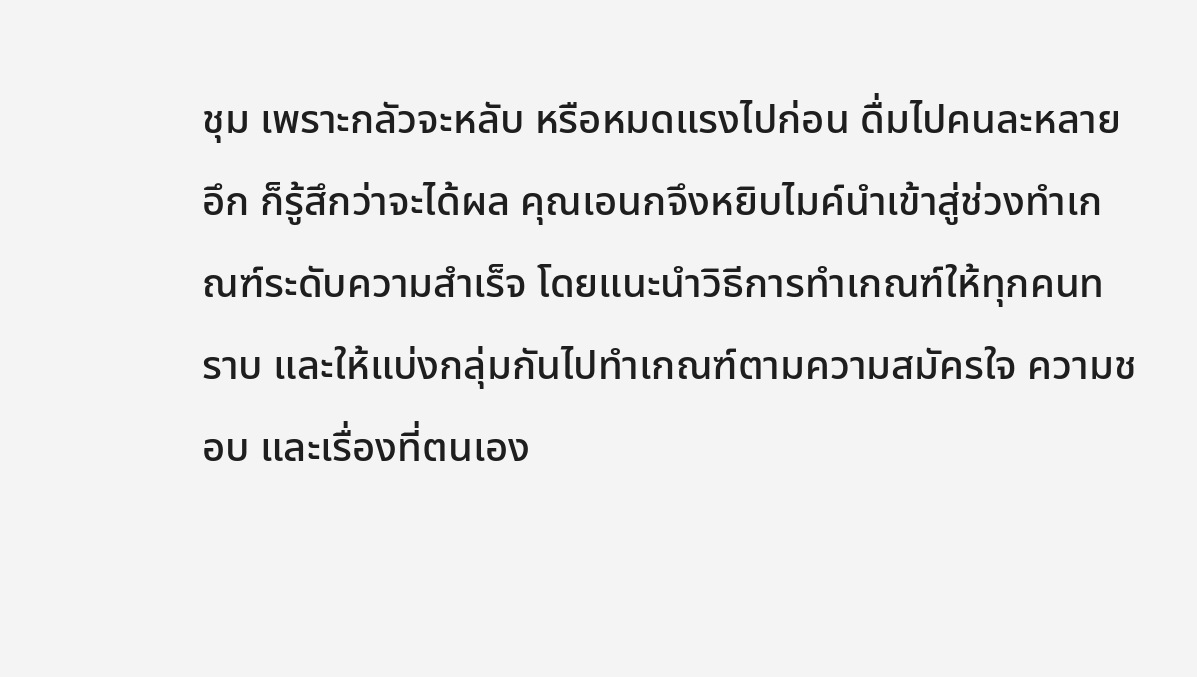ชุม เพราะกลัวจะหลับ หรือหมดแรงไปก่อน ดื่มไปคนละหลายอึก ก็รู้สึกว่าจะได้ผล คุณเอนกจึงหยิบไมค์นำเข้าสู่ช่วงทำเกณฑ์ระดับความสำเร็จ โดยแนะนำวิธีการทำเกณฑ์ให้ทุกคนทราบ และให้แบ่งกลุ่มกันไปทำเกณฑ์ตามความสมัครใจ ความชอบ และเรื่องที่ตนเอง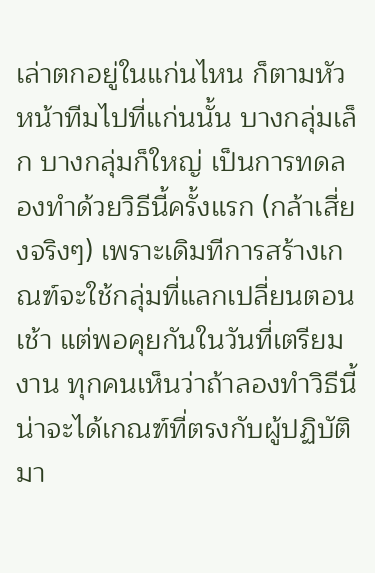เล่าตกอยู่ในแก่นไหน ก็ตามหัวหน้าทีมไปที่แก่นนั้น บางกลุ่มเล็ก บางกลุ่มก็ใหญ่ เป็นการทดลองทำด้วยวิธีนี้ครั้งแรก (กล้าเสี่ยงจริงๆ) เพราะเดิมทีการสร้างเกณฑ์จะใช้กลุ่มที่แลกเปลี่ยนตอนเช้า แต่พอคุยกันในวันที่เตรียมงาน ทุกคนเห็นว่าถ้าลองทำวิธีนี้ น่าจะได้เกณฑ์ที่ตรงกับผู้ปฏิบัติมา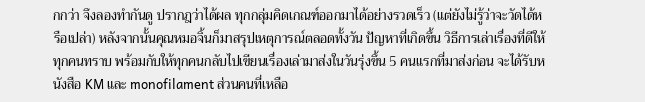กกว่า จึงลองทำกันดู ปรากฎว่าได้ผล ทุกกลุ่มคิดเกณฑ์ออกมาได้อย่างรวดเร็ว (แต่ยังไม่รู้ว่าจะวัดได้หรือเปล่า) หลังจากนั้นคุณหมอจิ้นก็มาสรุปเหตุการณ์ตลอดทั้งวัน ปัญหาที่เกิดขึ้น วิธีการเล่าเรื่องที่ดีให้ทุกคนทราบ พร้อมกับให้ทุกคนกลับไปเขียนเรื่องเล่ามาส่งในวันรุ่งขึ้น 5 คนแรกที่มาส่งก่อน จะได้รับหนังสือ KM และ monofilament ส่วนคนที่เหลือ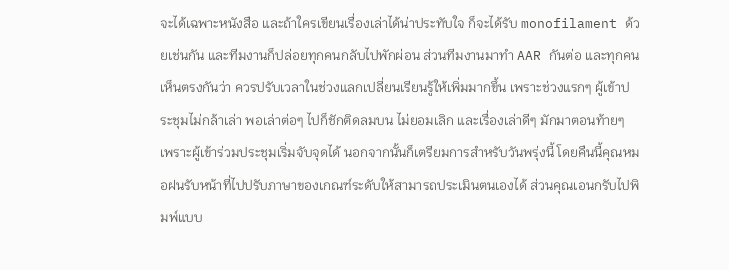จะได้เฉพาะหนังสือ และถ้าใครเขียนเรื่องเล่าได้น่าประทับใจ ก็จะได้รับ monofilament ด้วยเช่นกัน และทีมงานก็ปล่อยทุกคนกลับไปพักผ่อน ส่วนทีมงานมาทำ AAR กันต่อ และทุกคนเห็นตรงกันว่า ควรปรับเวลาในช่วงแลกเปลี่ยนเรียนรู้ให้เพิ่มมากขึ้น เพราะช่วงแรกๆ ผู้เข้าประชุมไม่กล้าเล่า พอเล่าต่อๆ ไปก็ชักติดลมบน ไม่ยอมเลิก และเรื่องเล่าดีๆ มักมาตอนท้ายๆ เพราะผู้เข้าร่วมประชุมเริ่มจับจุดได้ นอกจากนั้นก็เตรียมการสำหรับวันพรุ่งนี้ โดยคืนนี้คุณหมอฝนรับหน้าที่ไปปรับภาษาของเกณฑ์ระดับให้สามารถประเมินตนเองได้ ส่วนคุณเอนกรับไปพิมพ์แบบ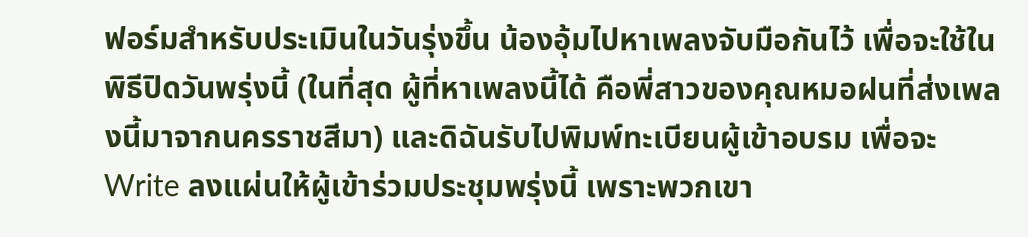ฟอร์มสำหรับประเมินในวันรุ่งขึ้น น้องอุ้มไปหาเพลงจับมือกันไว้ เพื่อจะใช้ในพิธีปิดวันพรุ่งนี้ (ในที่สุด ผู้ที่หาเพลงนี้ได้ คือพี่สาวของคุณหมอฝนที่ส่งเพลงนี้มาจากนครราชสีมา) และดิฉันรับไปพิมพ์ทะเบียนผู้เข้าอบรม เพื่อจะ Write ลงแผ่นให้ผู้เข้าร่วมประชุมพรุ่งนี้ เพราะพวกเขา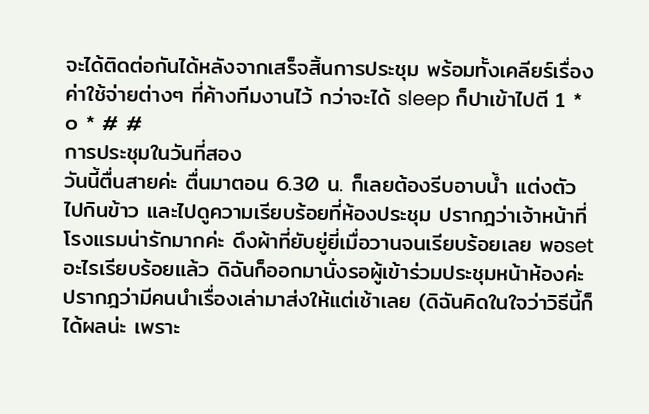จะได้ติดต่อกันได้หลังจากเสร็จสิ้นการประชุม พร้อมทั้งเคลียร์เรื่องค่าใช้จ่ายต่างๆ ที่ค้างทีมงานไว้ กว่าจะได้ sleep ก็ปาเข้าไปตี 1 * ๐ * # #
การประชุมในวันที่สอง
วันนี้ตื่นสายค่ะ ตื่นมาตอน 6.30 น. ก็เลยต้องรีบอาบน้ำ แต่งตัว ไปกินข้าว และไปดูความเรียบร้อยที่ห้องประชุม ปรากฎว่าเจ้าหน้าที่โรงแรมน่ารักมากค่ะ ดึงผ้าที่ยับยู่ยี่เมื่อวานจนเรียบร้อยเลย พอset อะไรเรียบร้อยแล้ว ดิฉันก็ออกมานั่งรอผู้เข้าร่วมประชุมหน้าห้องค่ะ ปรากฎว่ามีคนนำเรื่องเล่ามาส่งให้แต่เช้าเลย (ดิฉันคิดในใจว่าวิธีนี้ก็ได้ผลน่ะ เพราะ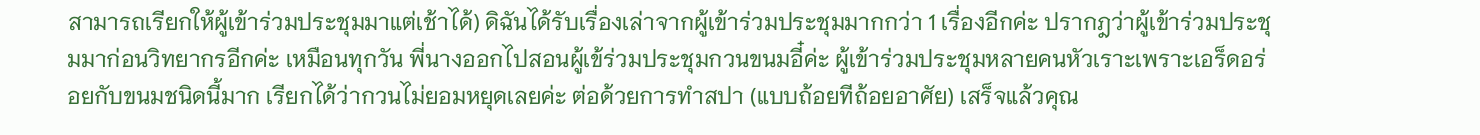สามารถเรียกให้ผู้เข้าร่วมประชุมมาแต่เช้าได้) ดิฉันได้รับเรื่องเล่าจากผู้เข้าร่วมประชุมมากกว่า 1 เรื่องอีกค่ะ ปรากฎว่าผู้เข้าร่วมประชุมมาก่อนวิทยากรอีกค่ะ เหมือนทุกวัน พี่นางออกไปสอนผู้เข้ร่วมประชุมกวนขนมอี๋ค่ะ ผู้เข้าร่วมประชุมหลายคนหัวเราะเพราะเอร็ดอร่อยกับขนมชนิดนี้มาก เรียกได้ว่ากวนไม่ยอมหยุดเลยค่ะ ต่อด้วยการทำสปา (แบบถ้อยทีถ้อยอาศัย) เสร็จแล้วคุณ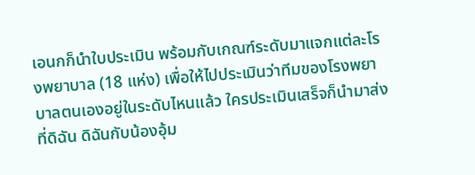เอนกก็นำใบประเมิน พร้อมกับเกณฑ์ระดับมาแจกแต่ละโรงพยาบาล (18 แห่ง) เพื่อให้ไปประเมินว่าทีมของโรงพยาบาลตนเองอยู่ในระดับไหนแล้ว ใครประเมินเสร็จก็นำมาส่งที่ดิฉัน ดิฉันกับน้องอุ้ม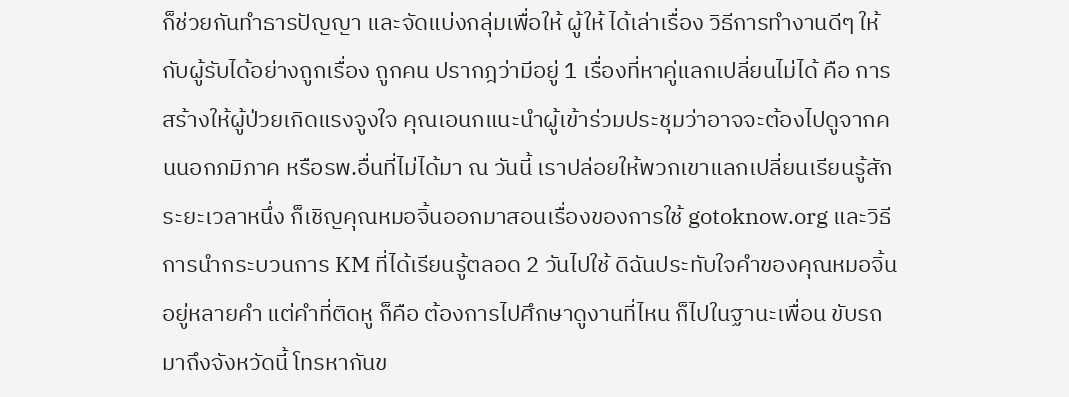ก็ช่วยกันทำธารปัญญา และจัดแบ่งกลุ่มเพื่อให้ ผู้ให้ ได้เล่าเรื่อง วิธีการทำงานดีๆ ให้กับผู้รับได้อย่างถูกเรื่อง ถูกคน ปรากฎว่ามีอยู่ 1 เรื่องที่หาคู่แลกเปลี่ยนไม่ได้ คือ การสร้างให้ผู้ป่วยเกิดแรงจูงใจ คุณเอนกแนะนำผู้เข้าร่วมประชุมว่าอาจจะต้องไปดูจากคนนอกภมิภาค หรือรพ.อื่นที่ไม่ได้มา ณ วันนี้ เราปล่อยให้พวกเขาแลกเปลี่ยนเรียนรู้สักระยะเวลาหนึ่ง ก็เชิญคุณหมอจิ้นออกมาสอนเรื่องของการใช้ gotoknow.org และวิธีการนำกระบวนการ KM ที่ได้เรียนรู้ตลอด 2 วันไปใช้ ดิฉันประทับใจคำของคุณหมอจิ้นอยู่หลายคำ แต่คำที่ติดหู ก็คือ ต้องการไปศึกษาดูงานที่ไหน ก็ไปในฐานะเพื่อน ขับรถมาถึงจังหวัดนี้ โทรหากันข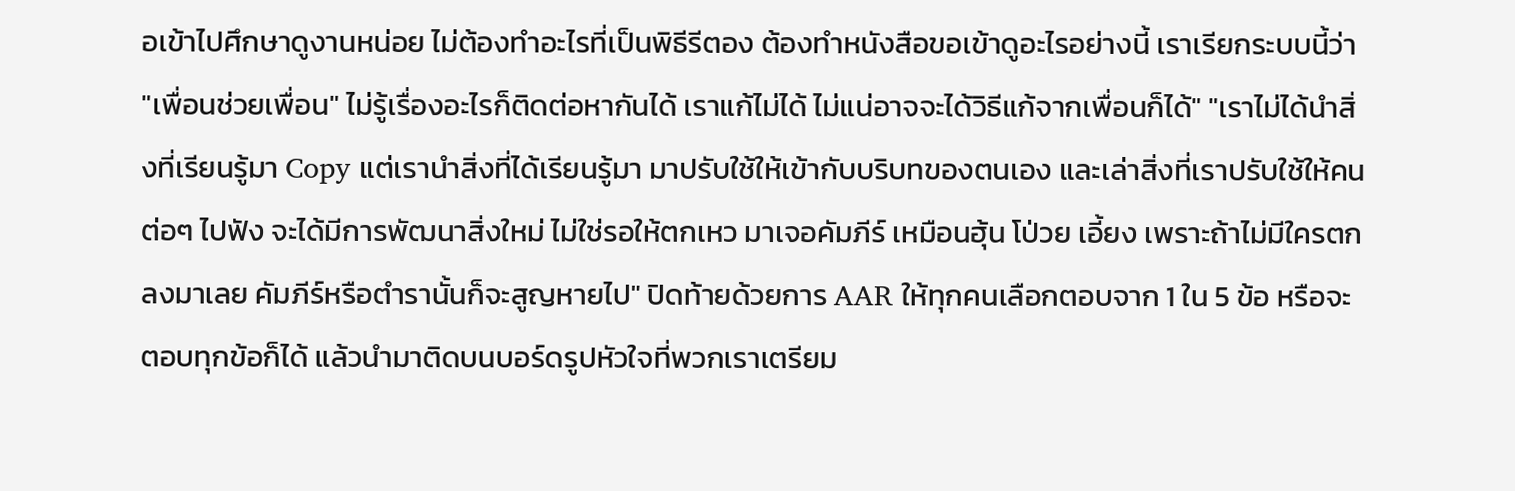อเข้าไปศึกษาดูงานหน่อย ไม่ต้องทำอะไรที่เป็นพิธีรีตอง ต้องทำหนังสือขอเข้าดูอะไรอย่างนี้ เราเรียกระบบนี้ว่า "เพื่อนช่วยเพื่อน" ไม่รู้เรื่องอะไรก็ติดต่อหากันได้ เราแก้ไม่ได้ ไม่แน่อาจจะได้วิธีแก้จากเพื่อนก็ได้" "เราไม่ได้นำสิ่งที่เรียนรู้มา Copy แต่เรานำสิ่งที่ได้เรียนรู้มา มาปรับใช้ให้เข้ากับบริบทของตนเอง และเล่าสิ่งที่เราปรับใช้ให้คนต่อๆ ไปฟัง จะได้มีการพัฒนาสิ่งใหม่ ไม่ใช่รอให้ตกเหว มาเจอคัมภีร์ เหมือนฮุ้น โป่วย เอี้ยง เพราะถ้าไม่มีใครตกลงมาเลย คัมภีร์หรือตำรานั้นก็จะสูญหายไป" ปิดท้ายด้วยการ AAR ให้ทุกคนเลือกตอบจาก 1 ใน 5 ข้อ หรือจะตอบทุกข้อก็ได้ แล้วนำมาติดบนบอร์ดรูปหัวใจที่พวกเราเตรียม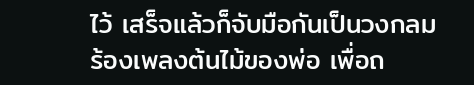ไว้ เสร็จแล้วก็จับมือกันเป็นวงกลม ร้องเพลงต้นไม้ของพ่อ เพื่อถ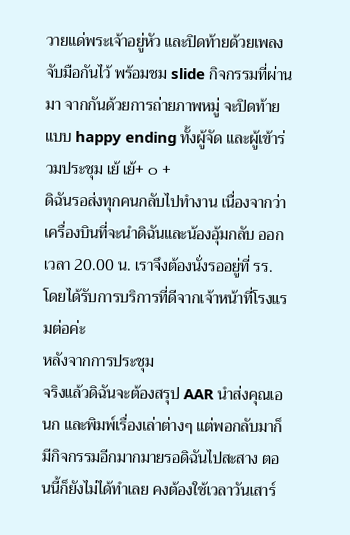วายแด่พระเจ้าอยู่หัว และปิดท้ายด้วยเพลงจับมือกันไว้ พร้อมชม slide กิจกรรมที่ผ่านมา จากกันด้วยการถ่ายภาพหมู่ จะปิดท้ายแบบ happy ending ทั้งผู้จัด และผู้เข้าร่วมประชุม เย้ เย้+ ๐ +
ดิฉันรอส่งทุกคนกลับไปทำงาน เนื่องจากว่าเครื่องบินที่จะนำดิฉันและน้องอุ้มกลับ ออกเวลา 20.00 น. เราจึงต้องนั่งรออยู่ที่ รร. โดยได้รับการบริการที่ดีจากเจ้าหน้าที่โรงแรมต่อค่ะ
หลังจากการประชุม
จริงแล้วดิฉันจะต้องสรุป AAR นำส่งคุณเอนก และพิมพ์เรื่องเล่าต่างๆ แต่พอกลับมาก็มีกิจกรรมอีกมากมายรอดิฉันไปสะสาง ตอนนี้ก็ยังไม่ได้ทำเลย คงต้องใช้เวลาวันเสาร์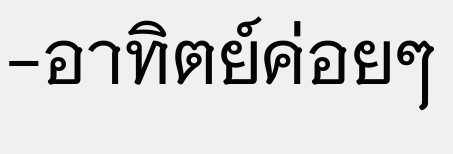-อาทิตย์ค่อยๆ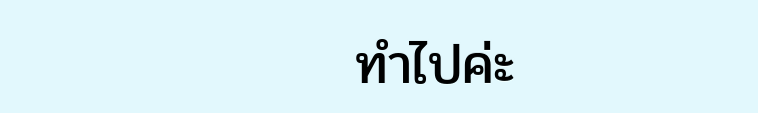ทำไปค่ะ